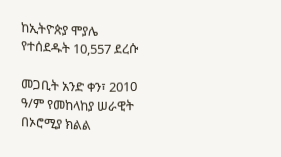ከኢትዮጵያ ሞያሌ የተሰደዱት 10,557 ደረሱ

መጋቢት አንድ ቀን፣ 2010 ዓ/ም የመከላከያ ሠራዊት በኦሮሚያ ክልል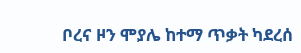ቦረና ዞን ሞያሌ ከተማ ጥቃት ካደረሰ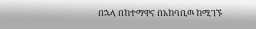በኋላ በከተማዋና በአከባቢዉ ከሚገኙ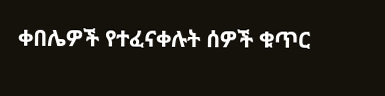ቀበሌዎች የተፈናቀሉት ሰዎች ቁጥር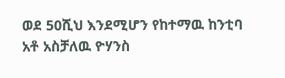ወደ 50ሺህ እንደሚሆን የከተማዉ ከንቲባ አቶ አስቻለዉ ዮሃንስ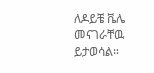ለዶይቼ ቬሌ መናገራቸዉ ይታወሳል።